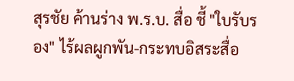สุรชัย ค้านร่าง พ.ร.บ. สื่อ ชี้ "ใบรับรอง" ไร้ผลผูกพัน-กระทบอิสระสื่อ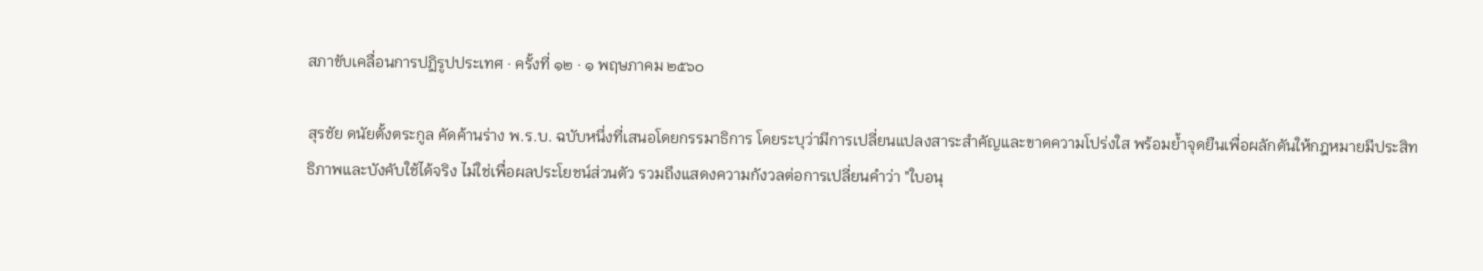สภาขับเคลื่อนการปฏิรูปประเทศ · ครั้งที่ ๑๒ · ๑ พฤษภาคม ๒๕๖๐

สุรชัย ดนัยตั้งตระกูล คัดค้านร่าง พ.ร.บ. ฉบับหนึ่งที่เสนอโดยกรรมาธิการ โดยระบุว่ามีการเปลี่ยนแปลงสาระสำคัญและขาดความโปร่งใส พร้อมย้ำจุดยืนเพื่อผลักดันให้กฎหมายมีประสิทธิภาพและบังคับใช้ได้จริง ไม่ใช่เพื่อผลประโยชน์ส่วนตัว รวมถึงแสดงความกังวลต่อการเปลี่ยนคำว่า "ใบอนุ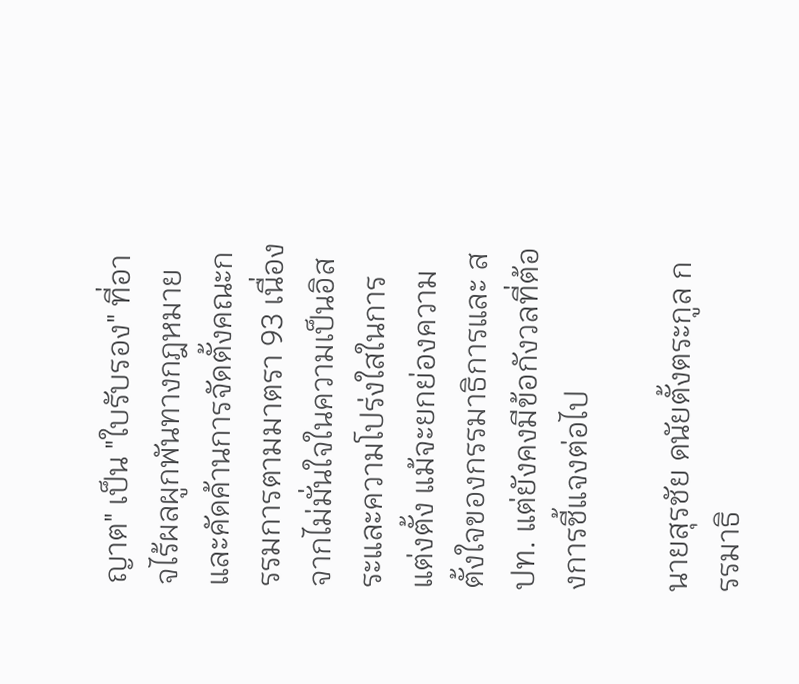ญาต" เป็น "ใบรับรอง" ที่อาจไร้ผลผูกพันทางกฎหมาย และคัดค้านการจัดตั้งคณะกรรมการตามมาตรา 93 เนื่องจากไม่มั่นใจในความเป็นอิสระและความโปร่งใสในการแต่งตั้ง แม้จะยกย่องความตั้งใจของกรรมาธิการและ สปท. แต่ยังคงมีข้อกังวลที่ต้องการชี้แจงต่อไป

นายสุรชัย ดนัยตั้งตระกูล กรรมาธิ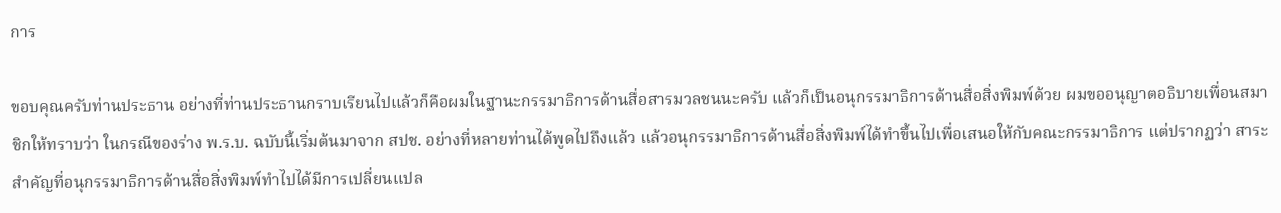การ

ขอบคุณครับท่านประธาน อย่างที่ท่านประธานกราบเรียนไปแล้วก็คือผมในฐานะกรรมาธิการด้านสื่อสารมวลชนนะครับ แล้วก็เป็นอนุกรรมาธิการด้านสื่อสิ่งพิมพ์ด้วย ผมขออนุญาตอธิบายเพื่อนสมาชิกให้ทราบว่า ในกรณีของร่าง พ.ร.บ. ฉบับนี้เริ่มต้นมาจาก สปช. อย่างที่หลายท่านได้พูดไปถึงแล้ว แล้วอนุกรรมาธิการด้านสื่อสิ่งพิมพ์ได้ทำขึ้นไปเพื่อเสนอให้กับคณะกรรมาธิการ แต่ปรากฏว่า สาระสำคัญที่อนุกรรมาธิการด้านสื่อสิ่งพิมพ์ทำไปได้มีการเปลี่ยนแปล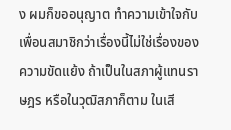ง ผมก็ขออนุญาต ทำความเข้าใจกับเพื่อนสมาชิกว่าเรื่องนี้ไม่ใช่เรื่องของความขัดแย้ง ถ้าเป็นในสภาผู้แทนราษฎร หรือในวุฒิสภาก็ตาม ในเสี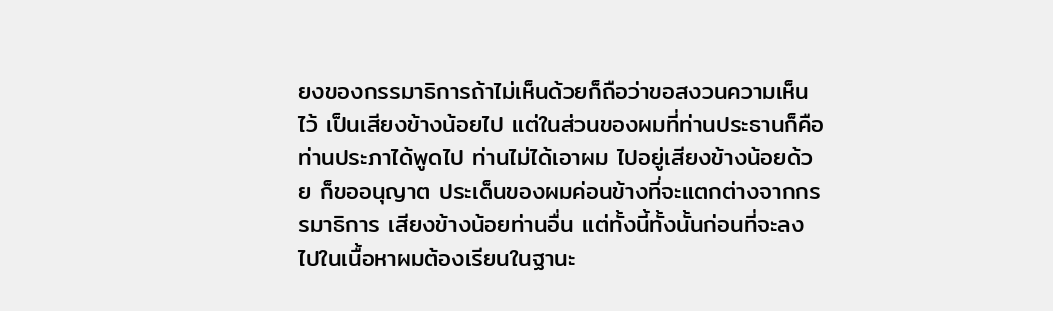ยงของกรรมาธิการถ้าไม่เห็นด้วยก็ถือว่าขอสงวนความเห็นไว้ เป็นเสียงข้างน้อยไป แต่ในส่วนของผมที่ท่านประธานก็คือท่านประภาได้พูดไป ท่านไม่ได้เอาผม ไปอยู่เสียงข้างน้อยด้วย ก็ขออนุญาต ประเด็นของผมค่อนข้างที่จะแตกต่างจากกรรมาธิการ เสียงข้างน้อยท่านอื่น แต่ทั้งนี้ทั้งนั้นก่อนที่จะลงไปในเนื้อหาผมต้องเรียนในฐานะ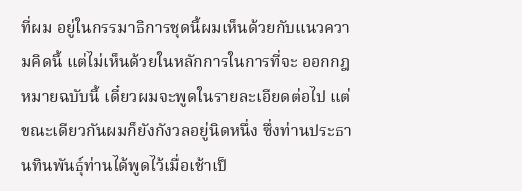ที่ผม อยู่ในกรรมาธิการชุดนี้ผมเห็นด้วยกับแนวความคิดนี้ แต่ไม่เห็นด้วยในหลักการในการที่จะ ออกกฎหมายฉบับนี้ เดี๋ยวผมจะพูดในรายละเอียดต่อไป แต่ขณะเดียวกันผมก็ยังกังวลอยู่นิดหนึ่ง ซึ่งท่านประธานทินพันธุ์ท่านได้พูดไว้เมื่อเช้าเป็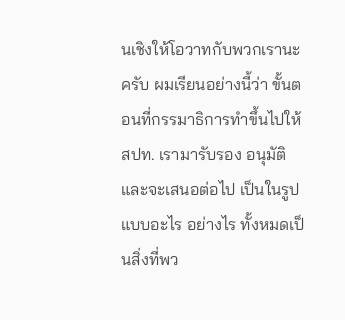นเชิงให้โอวาทกับพวกเรานะครับ ผมเรียนอย่างนี้ว่า ขั้นตอนที่กรรมาธิการทำขึ้นไปให้ สปท. เรามารับรอง อนุมัติ และจะเสนอต่อไป เป็นในรูปแบบอะไร อย่างไร ทั้งหมดเป็นสิ่งที่พว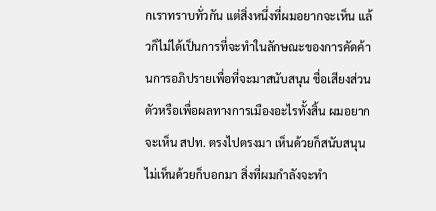กเราทราบทั่วกัน แต่สิ่งหนึ่งที่ผมอยากจะเห็น แล้วก็ไม่ได้เป็นการที่จะทำในลักษณะของการคัดค้านการอภิปรายเพื่อที่จะมาสนับสนุน ชื่อเสียงส่วนตัวหรือเพื่อผลทางการเมืองอะไรทั้งสิ้น ผมอยากจะเห็น สปท. ตรงไปตรงมา เห็นด้วยก็สนับสนุน ไม่เห็นด้วยก็บอกมา สิ่งที่ผมกำลังจะทำ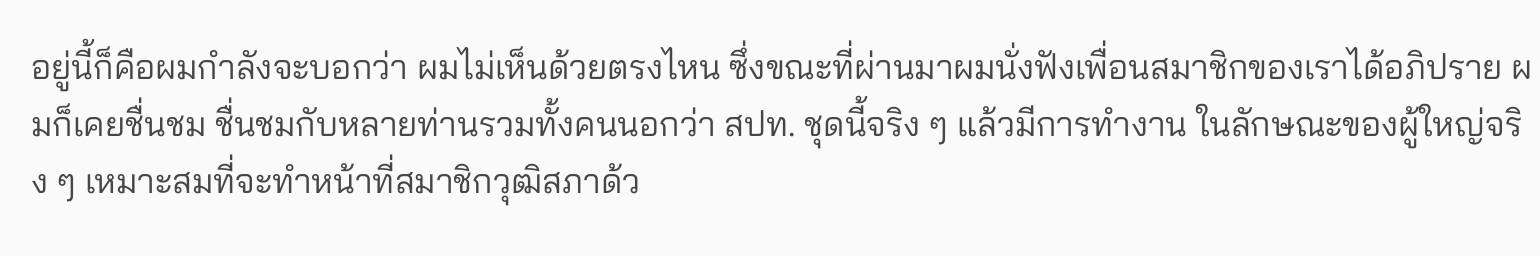อยู่นี้ก็คือผมกำลังจะบอกว่า ผมไม่เห็นด้วยตรงไหน ซึ่งขณะที่ผ่านมาผมนั่งฟังเพื่อนสมาชิกของเราได้อภิปราย ผมก็เคยชื่นชม ชื่นชมกับหลายท่านรวมทั้งคนนอกว่า สปท. ชุดนี้จริง ๆ แล้วมีการทำงาน ในลักษณะของผู้ใหญ่จริง ๆ เหมาะสมที่จะทำหน้าที่สมาชิกวุฒิสภาด้ว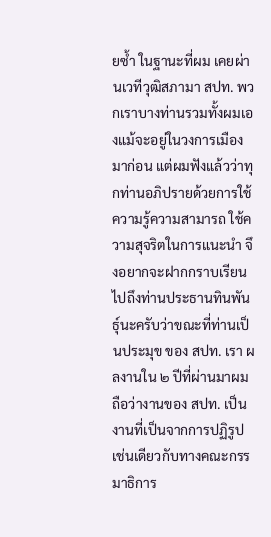ยซ้ำ ในฐานะที่ผม เคยผ่านเวทีวุฒิสภามา สปท. พวกเราบางท่านรวมทั้งผมเองแม้จะอยู่ในวงการเมืองมาก่อน แต่ผมฟังแล้วว่าทุกท่านอภิปรายด้วยการใช้ความรู้ความสามารถ ใช้ความสุจริตในการแนะนำ จึงอยากจะฝากกราบเรียนไปถึงท่านประธานทินพันธุ์นะครับว่าขณะที่ท่านเป็นประมุข ของ สปท. เรา ผลงานใน ๒ ปีที่ผ่านมาผมถือว่างานของ สปท. เป็นงานที่เป็นจากการปฏิรูป เช่นเดียวกับทางคณะกรรมาธิการ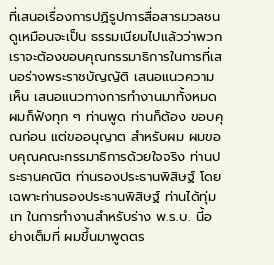ที่เสนอเรื่องการปฏิรูปการสื่อสารมวลชน ดูเหมือนจะเป็น ธรรมเนียมไปแล้วว่าพวกเราจะต้องขอบคุณกรรมาธิการในการที่เสนอร่างพระราชบัญญัติ เสนอแนวความเห็น เสนอแนวทางการทำงานมาทั้งหมด ผมก็ฟังทุก ๆ ท่านพูด ท่านก็ต้อง ขอบคุณก่อน แต่ขออนุญาต สำหรับผม ผมขอบคุณคณะกรรมาธิการด้วยใจจริง ท่านประธานคณิต ท่านรองประธานพิสิษฐ์ โดยเฉพาะท่านรองประธานพิสิษฐ์ ท่านได้ทุ่มเท ในการทำงานสำหรับร่าง พ.ร.บ. นี้อย่างเต็มที่ ผมขึ้นมาพูดตร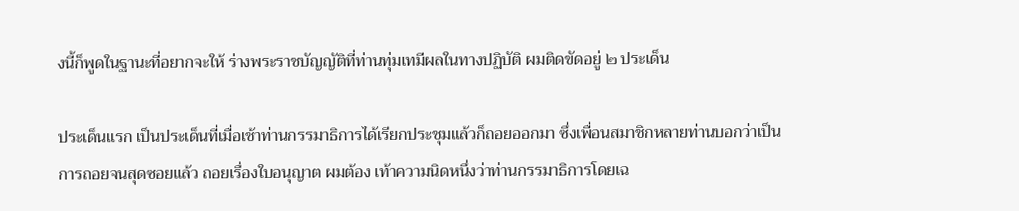งนี้ก็พูดในฐานะที่อยากจะให้ ร่างพระราชบัญญัติที่ท่านทุ่มเทมีผลในทางปฏิบัติ ผมติดขัดอยู่ ๒ ประเด็น

ประเด็นแรก เป็นประเด็นที่เมื่อเช้าท่านกรรมาธิการได้เรียกประชุมแล้วก็ถอยออกมา ซึ่งเพื่อนสมาชิกหลายท่านบอกว่าเป็นการถอยจนสุดซอยแล้ว ถอยเรื่องใบอนุญาต ผมต้อง เท้าความนิดหนึ่งว่าท่านกรรมาธิการโดยเฉ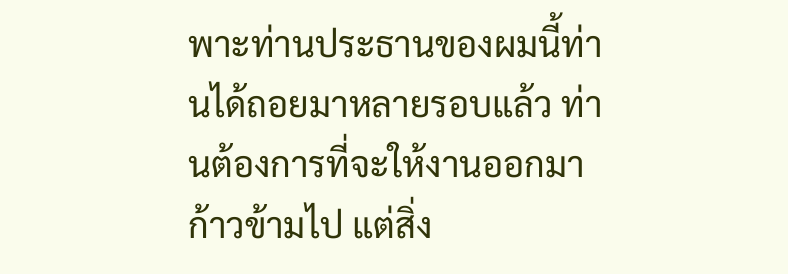พาะท่านประธานของผมนี้ท่านได้ถอยมาหลายรอบแล้ว ท่านต้องการที่จะให้งานออกมาก้าวข้ามไป แต่สิ่ง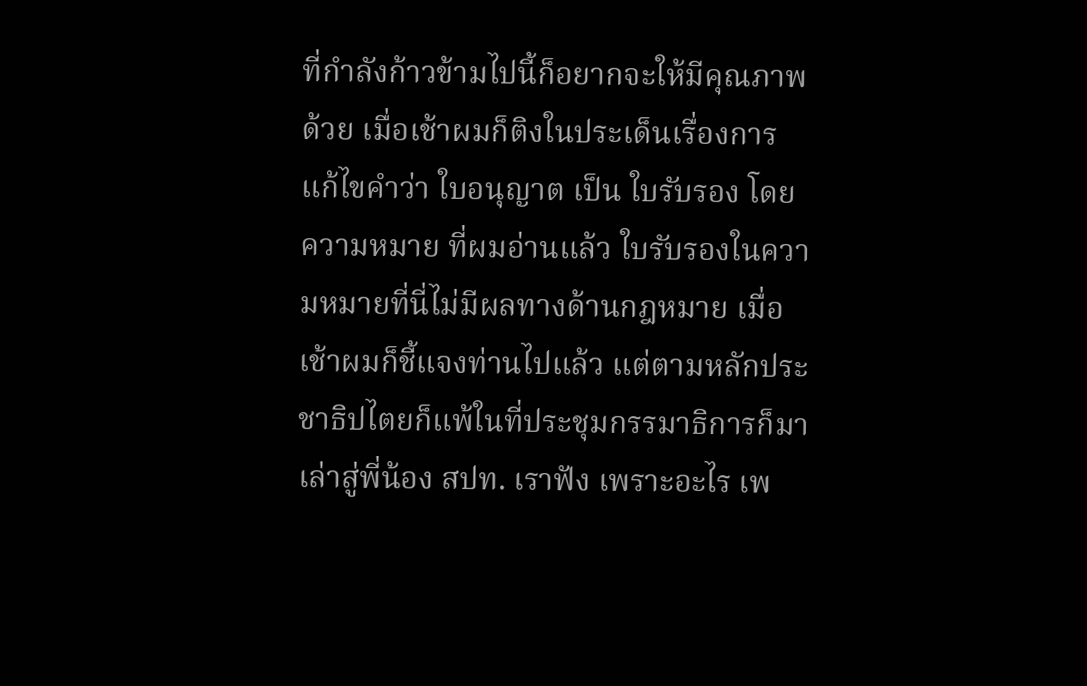ที่กำลังก้าวข้ามไปนี้ก็อยากจะให้มีคุณภาพด้วย เมื่อเช้าผมก็ติงในประเด็นเรื่องการแก้ไขคำว่า ใบอนุญาต เป็น ใบรับรอง โดยความหมาย ที่ผมอ่านแล้ว ใบรับรองในความหมายที่นี่ไม่มีผลทางด้านกฎหมาย เมื่อเช้าผมก็ชี้แจงท่านไปแล้ว แต่ตามหลักประชาธิปไตยก็แพ้ในที่ประชุมกรรมาธิการก็มาเล่าสู่พี่น้อง สปท. เราฟัง เพราะอะไร เพ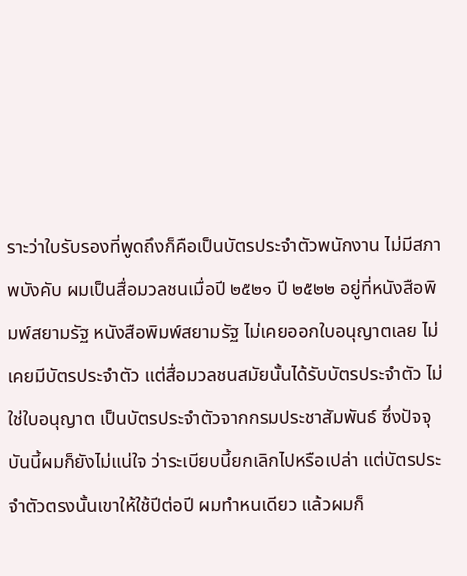ราะว่าใบรับรองที่พูดถึงก็คือเป็นบัตรประจำตัวพนักงาน ไม่มีสภาพบังคับ ผมเป็นสื่อมวลชนเมื่อปี ๒๕๒๑ ปี ๒๕๒๒ อยู่ที่หนังสือพิมพ์สยามรัฐ หนังสือพิมพ์สยามรัฐ ไม่เคยออกใบอนุญาตเลย ไม่เคยมีบัตรประจำตัว แต่สื่อมวลชนสมัยนั้นได้รับบัตรประจำตัว ไม่ใช่ใบอนุญาต เป็นบัตรประจำตัวจากกรมประชาสัมพันธ์ ซึ่งปัจจุบันนี้ผมก็ยังไม่แน่ใจ ว่าระเบียบนี้ยกเลิกไปหรือเปล่า แต่บัตรประจำตัวตรงนั้นเขาให้ใช้ปีต่อปี ผมทำหนเดียว แล้วผมก็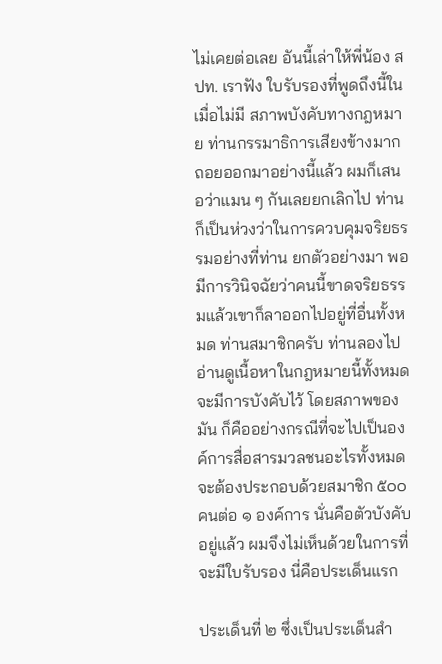ไม่เคยต่อเลย อันนี้เล่าให้พี่น้อง สปท. เราฟัง ใบรับรองที่พูดถึงนี้ในเมื่อไม่มี สภาพบังคับทางกฎหมาย ท่านกรรมาธิการเสียงข้างมากถอยออกมาอย่างนี้แล้ว ผมก็เสนอว่าแมน ๆ กันเลยยกเลิกไป ท่านก็เป็นห่วงว่าในการควบคุมจริยธรรมอย่างที่ท่าน ยกตัวอย่างมา พอมีการวินิจฉัยว่าคนนี้ขาดจริยธรรมแล้วเขาก็ลาออกไปอยู่ที่อื่นทั้งหมด ท่านสมาชิกครับ ท่านลองไปอ่านดูเนื้อหาในกฎหมายนี้ทั้งหมด จะมีการบังคับไว้ โดยสภาพของมัน ก็คืออย่างกรณีที่จะไปเป็นองค์การสื่อสารมวลชนอะไรทั้งหมดจะต้องประกอบด้วยสมาชิก ๕๐๐ คนต่อ ๑ องค์การ นั่นคือตัวบังคับอยู่แล้ว ผมจึงไม่เห็นด้วยในการที่จะมีใบรับรอง นี่คือประเด็นแรก

ประเด็นที่ ๒ ซึ่งเป็นประเด็นสำ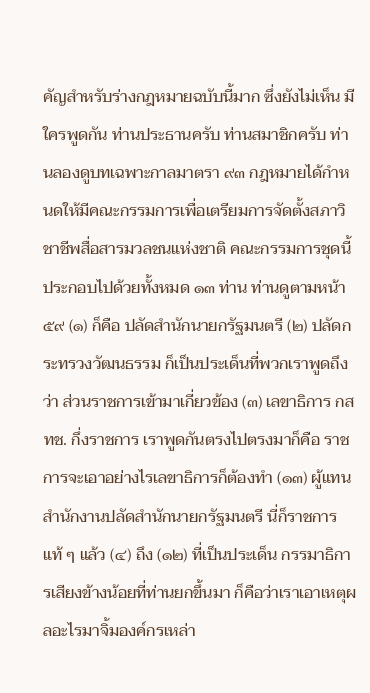คัญสำหรับร่างกฎหมายฉบับนี้มาก ซึ่งยังไม่เห็น มีใครพูดกัน ท่านประธานครับ ท่านสมาชิกครับ ท่านลองดูบทเฉพาะกาลมาตรา ๙๓ กฎหมายได้กำหนดให้มีคณะกรรมการเพื่อเตรียมการจัดตั้งสภาวิชาชีพสื่อสารมวลชนแห่งชาติ คณะกรรมการชุดนี้ประกอบไปด้วยทั้งหมด ๑๓ ท่าน ท่านดูตามหน้า ๕๙ (๑) ก็คือ ปลัดสำนักนายกรัฐมนตรี (๒) ปลัดกระทรวงวัฒนธรรม ก็เป็นประเด็นที่พวกเราพูดถึงว่า ส่วนราชการเข้ามาเกี่ยวข้อง (๓) เลขาธิการ กสทช. กึ่งราชการ เราพูดกันตรงไปตรงมาก็คือ ราชการจะเอาอย่างไรเลขาธิการก็ต้องทำ (๑๓) ผู้แทนสำนักงานปลัดสำนักนายกรัฐมนตรี นี่ก็ราชการแท้ ๆ แล้ว (๔) ถึง (๑๒) ที่เป็นประเด็น กรรมาธิการเสียงข้างน้อยที่ท่านยกขึ้นมา ก็คือว่าเราเอาเหตุผลอะไรมาจิ้มองค์กรเหล่า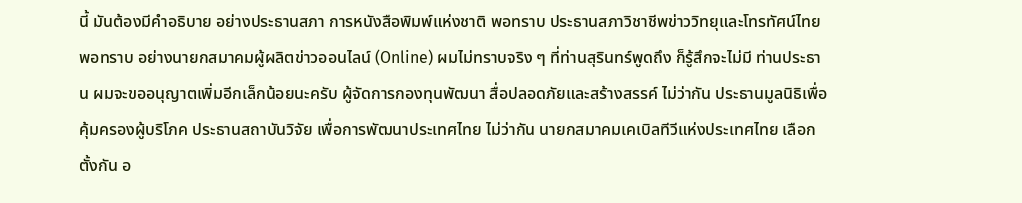นี้ มันต้องมีคำอธิบาย อย่างประธานสภา การหนังสือพิมพ์แห่งชาติ พอทราบ ประธานสภาวิชาชีพข่าววิทยุและโทรทัศน์ไทย พอทราบ อย่างนายกสมาคมผู้ผลิตข่าวออนไลน์ (Online) ผมไม่ทราบจริง ๆ ที่ท่านสุรินทร์พูดถึง ก็รู้สึกจะไม่มี ท่านประธาน ผมจะขออนุญาตเพิ่มอีกเล็กน้อยนะครับ ผู้จัดการกองทุนพัฒนา สื่อปลอดภัยและสร้างสรรค์ ไม่ว่ากัน ประธานมูลนิธิเพื่อคุ้มครองผู้บริโภค ประธานสถาบันวิจัย เพื่อการพัฒนาประเทศไทย ไม่ว่ากัน นายกสมาคมเคเบิลทีวีแห่งประเทศไทย เลือกตั้งกัน อ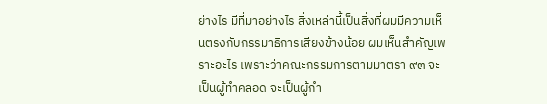ย่างไร มีที่มาอย่างไร สิ่งเหล่านี้เป็นสิ่งที่ผมมีความเห็นตรงกับกรรมาธิการเสียงข้างน้อย ผมเห็นสำคัญเพราะอะไร เพราะว่าคณะกรรมการตามมาตรา ๙๓ จะเป็นผู้ทำคลอด จะเป็นผู้กำ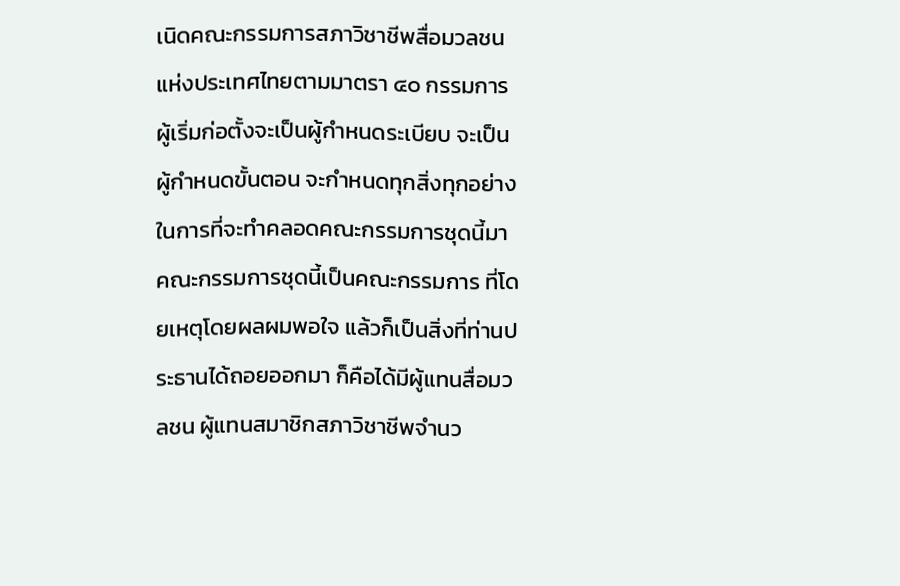เนิดคณะกรรมการสภาวิชาชีพสื่อมวลชนแห่งประเทศไทยตามมาตรา ๔๐ กรรมการผู้เริ่มก่อตั้งจะเป็นผู้กำหนดระเบียบ จะเป็นผู้กำหนดขั้นตอน จะกำหนดทุกสิ่งทุกอย่าง ในการที่จะทำคลอดคณะกรรมการชุดนี้มา คณะกรรมการชุดนี้เป็นคณะกรรมการ ที่โดยเหตุโดยผลผมพอใจ แล้วก็เป็นสิ่งที่ท่านประธานได้ถอยออกมา ก็คือได้มีผู้แทนสื่อมวลชน ผู้แทนสมาชิกสภาวิชาชีพจำนว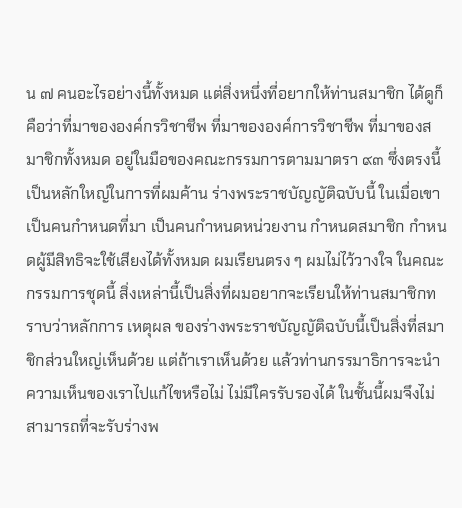น ๗ คนอะไรอย่างนี้ทั้งหมด แต่สิ่งหนึ่งที่อยากให้ท่านสมาชิก ได้ดูก็คือว่าที่มาขององค์กรวิชาชีพ ที่มาขององค์การวิชาชีพ ที่มาของสมาชิกทั้งหมด อยู่ในมือของคณะกรรมการตามมาตรา ๙๓ ซึ่งตรงนี้เป็นหลักใหญ่ในการที่ผมค้าน ร่างพระราชบัญญัติฉบับนี้ ในเมื่อเขาเป็นคนกำหนดที่มา เป็นคนกำหนดหน่วยงาน กำหนดสมาชิก กำหนดผู้มีสิทธิจะใช้เสียงได้ทั้งหมด ผมเรียนตรง ๆ ผมไม่ไว้วางใจ ในคณะกรรมการชุดนี้ สิ่งเหล่านี้เป็นสิ่งที่ผมอยากจะเรียนให้ท่านสมาชิกทราบว่าหลักการ เหตุผล ของร่างพระราชบัญญัติฉบับนี้เป็นสิ่งที่สมาชิกส่วนใหญ่เห็นด้วย แต่ถ้าเราเห็นด้วย แล้วท่านกรรมาธิการจะนำความเห็นของเราไปแก้ไขหรือไม่ ไม่มีใครรับรองได้ ในชั้นนี้ผมจึงไม่สามารถที่จะรับร่างพ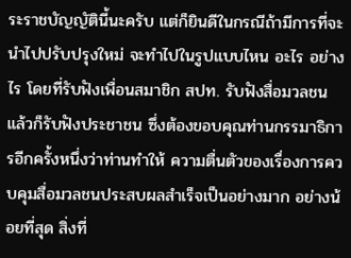ระราชบัญญัตินี้นะครับ แต่ก็ยินดีในกรณีถ้ามีการที่จะ นำไปปรับปรุงใหม่ จะทำไปในรูปแบบไหน อะไร อย่างไร โดยที่รับฟังเพื่อนสมาชิก สปท. รับฟังสื่อมวลชน แล้วก็รับฟังประชาชน ซึ่งต้องขอบคุณท่านกรรมาธิการอีกครั้งหนึ่งว่าท่านทำให้ ความตื่นตัวของเรื่องการควบคุมสื่อมวลชนประสบผลสำเร็จเป็นอย่างมาก อย่างน้อยที่สุด สิ่งที่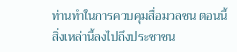ท่านทำในการควบคุมสื่อมวลชน ตอนนี้สิ่งเหล่านี้ลงไปถึงประชาชน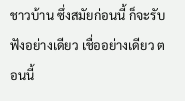ชาวบ้าน ซึ่งสมัยก่อนนี้ ก็จะรับฟังอย่างเดียว เชื่ออย่างเดียว ตอนนี้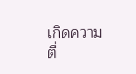เกิดความตื่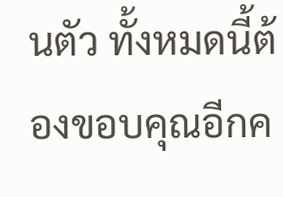นตัว ทั้งหมดนี้ต้องขอบคุณอีกค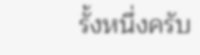รั้งหนึ่งครับ